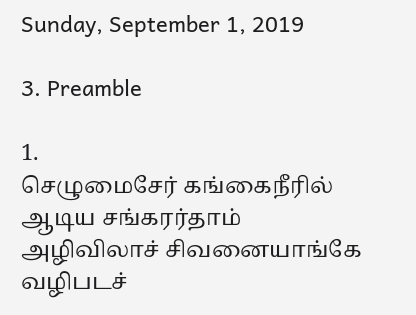Sunday, September 1, 2019

3. Preamble

1.
செழுமைசேர் கங்கைநீரில் ஆடிய சங்கரர்தாம்
அழிவிலாச் சிவனையாங்கே வழிபடச்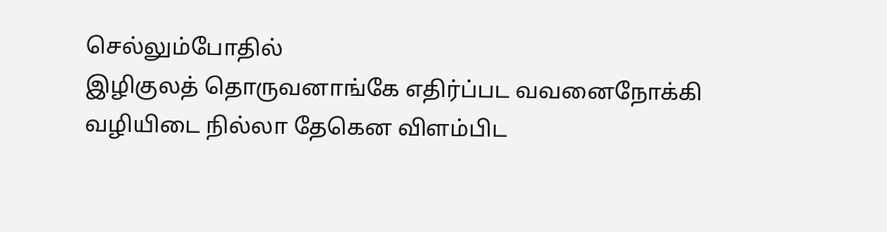செல்லும்போதில்
இழிகுலத் தொருவனாங்கே எதிர்ப்பட வவனைநோக்கி
வழியிடை நில்லா தேகென விளம்பிட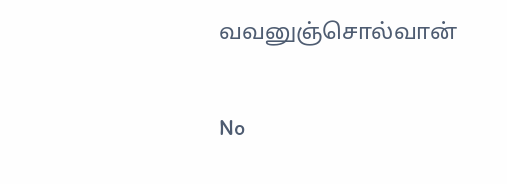வவனுஞ்சொல்வான்

No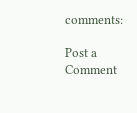comments:

Post a Comment